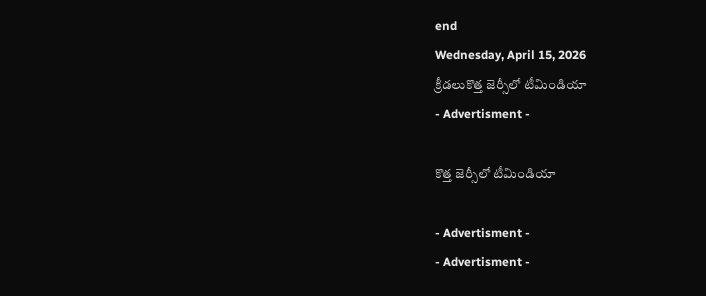end
Wednesday, April 15, 2026
క్రీడలుకొత్త జెర్సీలో టీమిండియా
- Advertisment -

కొత్త జెర్సీలో టీమిండియా

- Advertisment -
- Advertisment -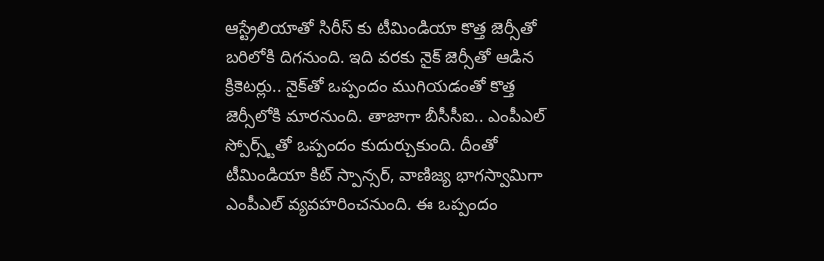ఆస్ట్రేలియాతో సిరీస్‌ కు టీమిండియా కొత్త జెర్సీతో బరిలోకి దిగనుంది. ఇది వరకు నైక్‌ జెర్సీతో ఆడిన క్రికెటర్లు.. నైక్‌తో ఒప్పందం ముగియడంతో కొత్త జెర్సీలోకి మారనుంది. తాజాగా బీసీసీఐ.. ఎంపీఎల్‌ స్పోర్స్ట్‌తో ఒప్పందం కుదుర్చుకుంది. దీంతో టీమిండియా కిట్‌ స్పాన్సర్‌, వాణిజ్య భాగస్వామిగా ఎంపీఎల్ వ్యవహరించనుంది. ఈ ఒప్పందం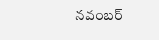నవంబర్‌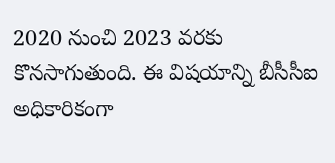2020 నుంచి 2023 వరకు కొనసాగుతుంది. ఈ విషయాన్ని బీసీసీఐ అధికారికంగా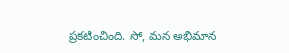ప్రకటించింది. సో, మన అభిమాన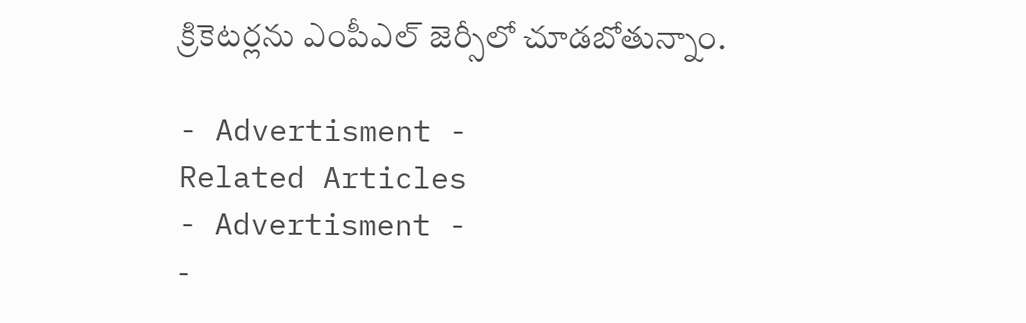క్రికెటర్లను ఎంపీఎల్ జెర్సీలో చూడబోతున్నాం.

- Advertisment -
Related Articles
- Advertisment -
-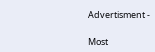Advertisment -

Most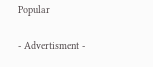Popular

- Advertisment -